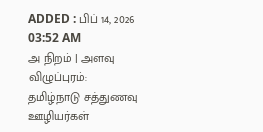ADDED : பிப் 14, 2026 03:52 AM
அ நிறம் | அளவு
விழுப்புரம்: தமிழ்நாடு சத்துணவு ஊழியர்கள்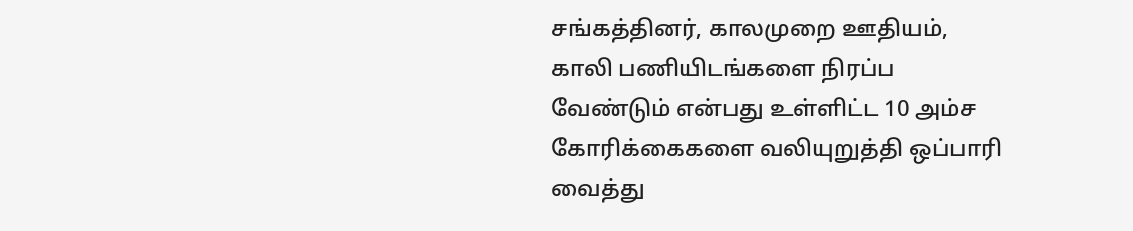சங்கத்தினர், காலமுறை ஊதியம், காலி பணியிடங்களை நிரப்ப வேண்டும் என்பது உள்ளிட்ட 10 அம்ச கோரிக்கைகளை வலியுறுத்தி ஒப்பாரி வைத்து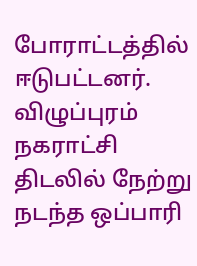போராட்டத்தில் ஈடுபட்டனர்.
விழுப்புரம் நகராட்சி திடலில் நேற்று நடந்த ஒப்பாரி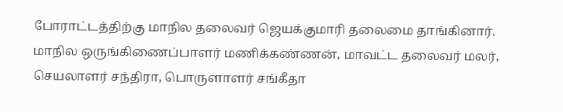போராட்டத்திற்கு மாநில தலைவர் ஜெயக்குமாரி தலைமை தாங்கினார். மாநில ஒருங்கிணைப்பாளர் மணிக்கண்ணன், மாவட்ட தலைவர் மலர், செயலாளர் சந்திரா, பொருளாளர் சங்கீதா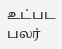உட்பட பலர்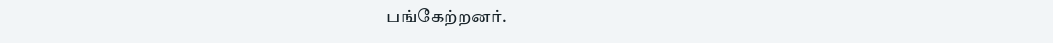பங்கேற்றனர்.